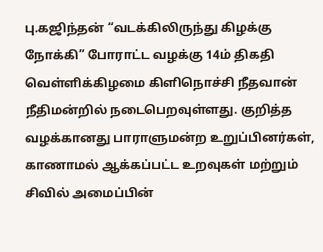பு.கஜிந்தன் “வடக்கிலிருந்து கிழக்கு நோக்கி” போராட்ட வழக்கு 14ம் திகதி வெள்ளிக்கிழமை கிளிநொச்சி நீதவான் நீதிமன்றில் நடைபெறவுள்ளது. குறித்த வழக்கானது பாராளுமன்ற உறுப்பினர்கள், காணாமல் ஆக்கப்பட்ட உறவுகள் மற்றும் சிவில் அமைப்பின்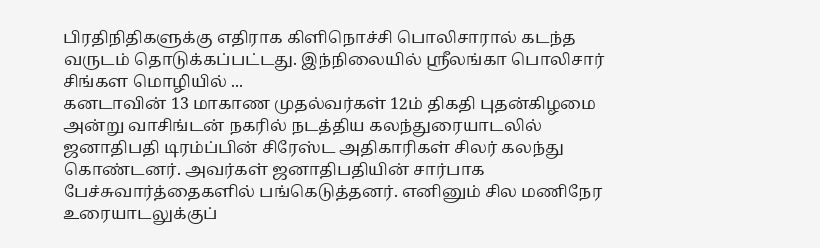பிரதிநிதிகளுக்கு எதிராக கிளிநொச்சி பொலிசாரால் கடந்த வருடம் தொடுக்கப்பட்டது. இந்நிலையில் ஸ்ரீலங்கா பொலிசார் சிங்கள மொழியில் ...
கனடாவின் 13 மாகாண முதல்வர்கள் 12ம் திகதி புதன்கிழமை அன்று வாசிங்டன் நகரில் நடத்திய கலந்துரையாடலில் ஜனாதிபதி டிரம்ப்பின் சிரேஸ்ட அதிகாரிகள் சிலர் கலந்து கொண்டனர். அவர்கள் ஜனாதிபதியின் சார்பாக பேச்சுவார்த்தைகளில் பங்கெடுத்தனர். எனினும் சில மணிநேர உரையாடலுக்குப்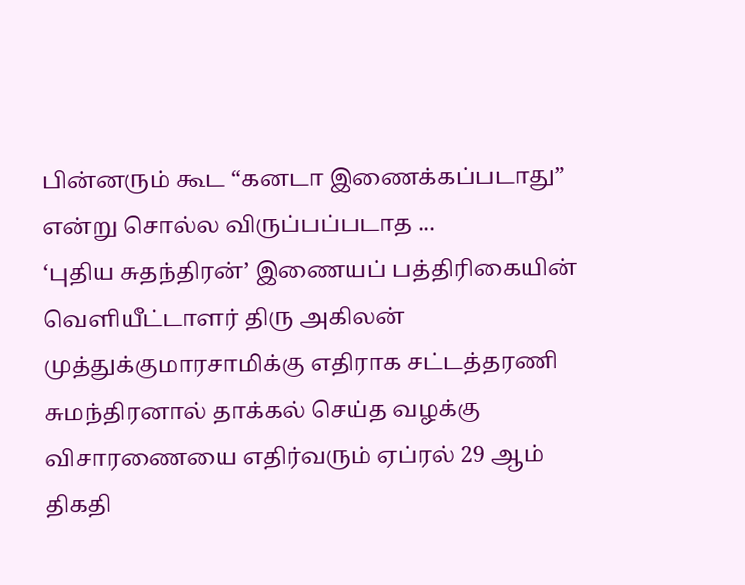பின்னரும் கூட “கனடா இணைக்கப்படாது” என்று சொல்ல விருப்பப்படாத ...
‘புதிய சுதந்திரன்’ இணையப் பத்திரிகையின் வெளியீட்டாளர் திரு அகிலன் முத்துக்குமாரசாமிக்கு எதிராக சட்டத்தரணி சுமந்திரனால் தாக்கல் செய்த வழக்கு விசாரணையை எதிர்வரும் ஏப்ரல் 29 ஆம் திகதி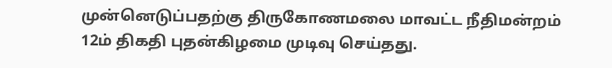முன்னெடுப்பதற்கு திருகோணமலை மாவட்ட நீதிமன்றம் 12ம் திகதி புதன்கிழமை முடிவு செய்தது.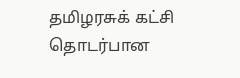தமிழரசுக் கட்சி தொடர்பான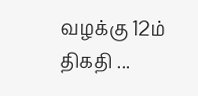வழக்கு 12ம் திகதி ...